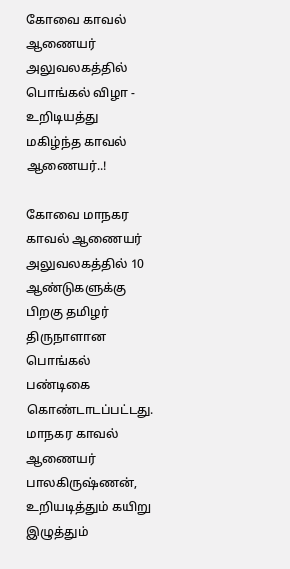கோவை காவல் ஆணையர் அலுவலகத்தில் பொங்கல் விழா - உறிடியத்து மகிழ்ந்த காவல் ஆணையர்..!

கோவை மாநகர காவல் ஆணையர் அலுவலகத்தில் 10 ஆண்டுகளுக்கு பிறகு தமிழர் திருநாளான பொங்கல் பண்டிகை கொண்டாடப்பட்டது. மாநகர காவல் ஆணையர் பாலகிருஷ்ணன், உறியடித்தும் கயிறு இழுத்தும்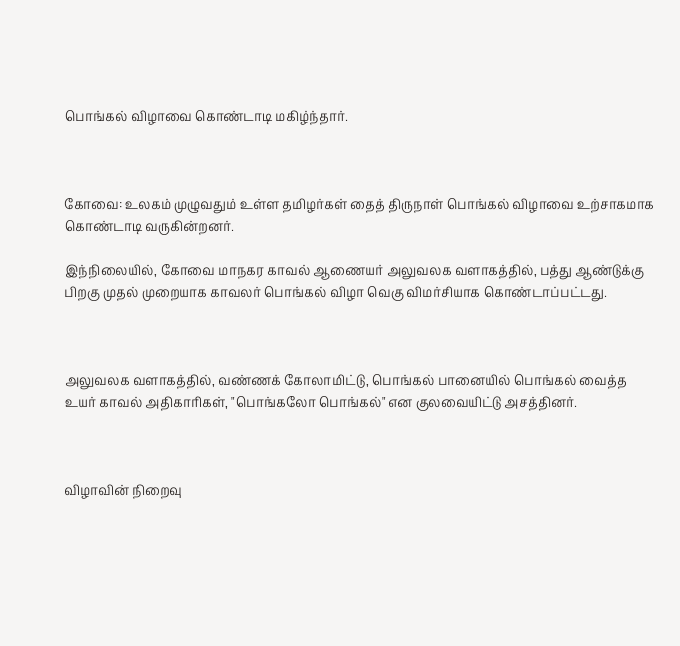பொங்கல் விழாவை கொண்டாடி மகிழ்ந்தார்.



கோவை: உலகம் முழுவதும் உள்ள தமிழர்கள் தைத் திருநாள் பொங்கல் விழாவை உற்சாகமாக கொண்டாடி வருகின்றனர்.

இந்நிலையில், கோவை மாநகர காவல் ஆணையர் அலுவலக வளாகத்தில், பத்து ஆண்டுக்கு பிறகு முதல் முறையாக காவலர் பொங்கல் விழா வெகு விமர்சியாக கொண்டாப்பட்டது.



அலுவலக வளாகத்தில், வண்ணக் கோலாமிட்டு, பொங்கல் பானையில் பொங்கல் வைத்த உயர் காவல் அதிகாரிகள், "பொங்கலோ பொங்கல்" என குலவையிட்டு அசத்தினர்.



விழாவின் நிறைவு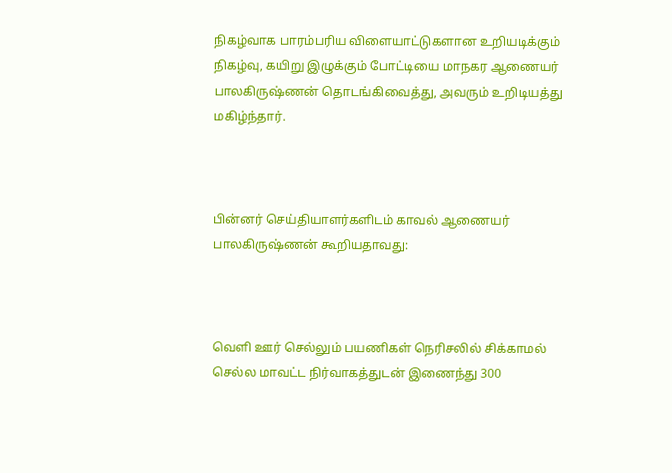நிகழ்வாக பாரம்பரிய விளையாட்டுகளான உறியடிக்கும் நிகழ்வு, கயிறு இழுக்கும் போட்டியை மாநகர ஆணையர் பாலகிருஷ்ணன் தொடங்கிவைத்து, அவரும் உறிடியத்து மகிழ்ந்தார்.



பின்னர் செய்தியாளர்களிடம் காவல் ஆணையர் பாலகிருஷ்ணன் கூறியதாவது:



வெளி ஊர் செல்லும் பயணிகள் நெரிசலில் சிக்காமல் செல்ல மாவட்ட நிர்வாகத்துடன் இணைந்து 300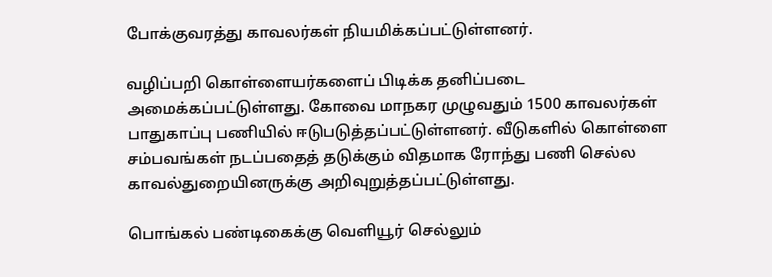போக்குவரத்து காவலர்கள் நியமிக்கப்பட்டுள்ளனர்.

வழிப்பறி கொள்ளையர்களைப் பிடிக்க தனிப்படை அமைக்கப்பட்டுள்ளது. கோவை மாநகர முழுவதும் 1500 காவலர்கள் பாதுகாப்பு பணியில் ஈடுபடுத்தப்பட்டுள்ளனர். வீடுகளில் கொள்ளை சம்பவங்கள் நடப்பதைத் தடுக்கும் விதமாக ரோந்து பணி செல்ல காவல்துறையினருக்கு அறிவுறுத்தப்பட்டுள்ளது.

பொங்கல் பண்டிகைக்கு வெளியூர் செல்லும்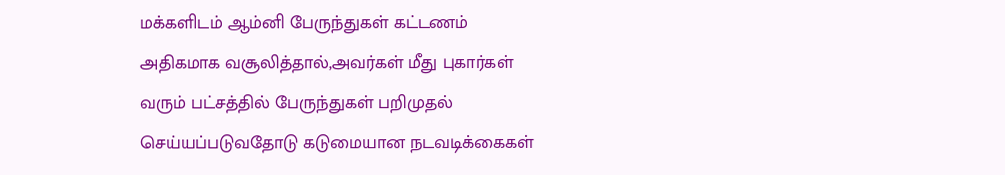மக்களிடம் ஆம்னி பேருந்துகள் கட்டணம் அதிகமாக வசூலித்தால்,அவர்கள் மீது புகார்கள் வரும் பட்சத்தில் பேருந்துகள் பறிமுதல் செய்யப்படுவதோடு கடுமையான நடவடிக்கைகள்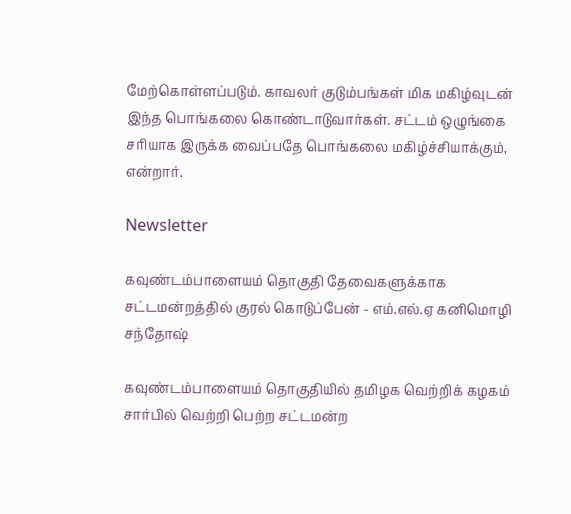மேற்கொள்ளப்படும். காவலர் குடும்பங்கள் மிக மகிழ்வுடன் இந்த பொங்கலை கொண்டாடுவார்கள். சட்டம் ஒழுங்கை சரியாக இருக்க வைப்பதே பொங்கலை மகிழ்ச்சியாக்கும், என்றார்.

Newsletter

கவுண்டம்பாளையம் தொகுதி தேவைகளுக்காக சட்டமன்றத்தில் குரல் கொடுப்பேன் - எம்.எல்.ஏ கனிமொழி சந்தோஷ்

கவுண்டம்பாளையம் தொகுதியில் தமிழக வெற்றிக் கழகம் சார்பில் வெற்றி பெற்ற சட்டமன்ற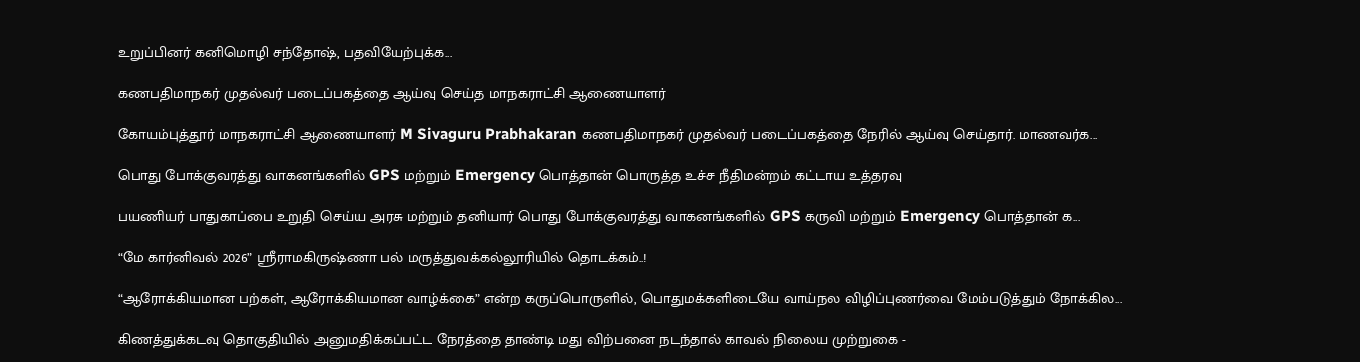உறுப்பினர் கனிமொழி சந்தோஷ், பதவியேற்புக்க...

கணபதிமாநகர் முதல்வர் படைப்பகத்தை ஆய்வு செய்த மாநகராட்சி ஆணையாளர்

கோயம்புத்தூர் மாநகராட்சி ஆணையாளர் M Sivaguru Prabhakaran கணபதிமாநகர் முதல்வர் படைப்பகத்தை நேரில் ஆய்வு செய்தார். மாணவர்க...

பொது போக்குவரத்து வாகனங்களில் GPS மற்றும் Emergency பொத்தான் பொருத்த உச்ச நீதிமன்றம் கட்டாய உத்தரவு

பயணியர் பாதுகாப்பை உறுதி செய்ய அரசு மற்றும் தனியார் பொது போக்குவரத்து வாகனங்களில் GPS கருவி மற்றும் Emergency பொத்தான் க...

“மே கார்னிவல் 2026” ஸ்ரீராமகிருஷ்ணா பல் மருத்துவக்கல்லூரியில் தொடக்கம்..!

“ஆரோக்கியமான பற்கள், ஆரோக்கியமான வாழ்க்கை” என்ற கருப்பொருளில், பொதுமக்களிடையே வாய்நல விழிப்புணர்வை மேம்படுத்தும் நோக்கில...

கிணத்துக்கடவு தொகுதியில் அனுமதிக்கப்பட்ட நேரத்தை தாண்டி மது விற்பனை நடந்தால் காவல் நிலைய முற்றுகை -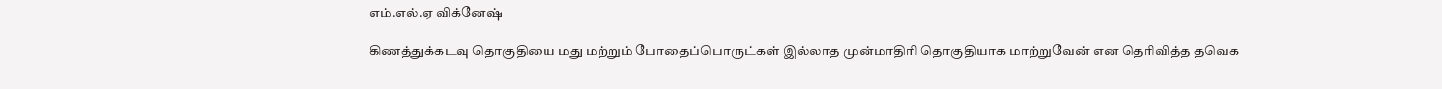எம்.எல்.ஏ விக்னேஷ்

கிணத்துக்கடவு தொகுதியை மது மற்றும் போதைப்பொருட்கள் இல்லாத முன்மாதிரி தொகுதியாக மாற்றுவேன் என தெரிவித்த தவெக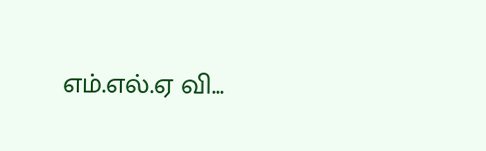எம்.எல்.ஏ வி...